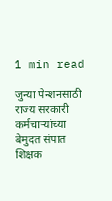1 min read

जुन्या पेन्शनसाठी राज्य सरकारी कर्मचाऱ्यांच्या बेमुदत संपात शिक्षक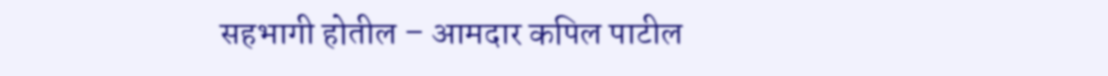सहभागी होतील – आमदार कपिल पाटील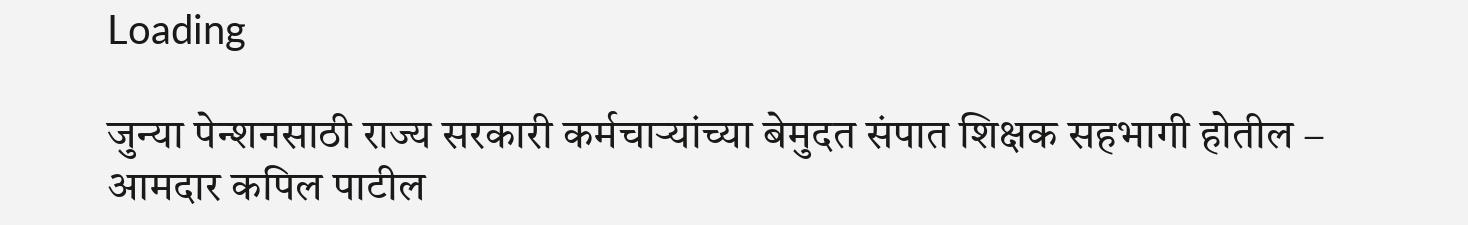Loading

जुन्या पेन्शनसाठी राज्य सरकारी कर्मचाऱ्यांच्या बेमुदत संपात शिक्षक सहभागी होतील – आमदार कपिल पाटील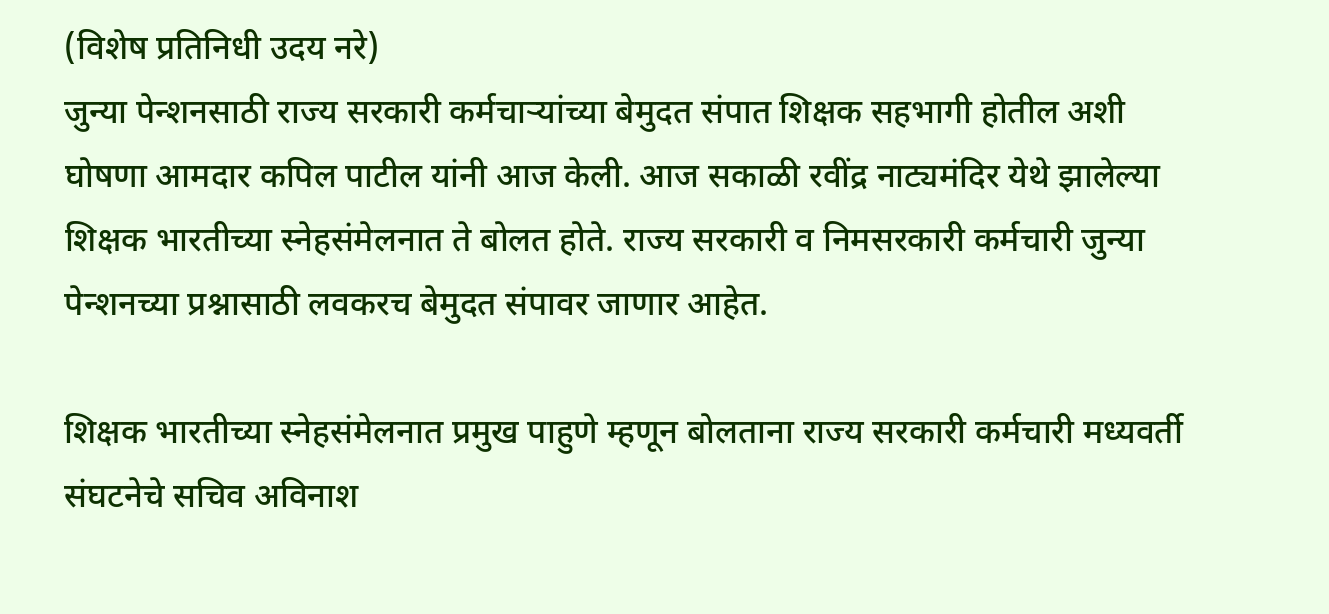(विशेष प्रतिनिधी उदय नरे)
जुन्या पेन्शनसाठी राज्य सरकारी कर्मचाऱ्यांच्या बेमुदत संपात शिक्षक सहभागी होतील अशी घोषणा आमदार कपिल पाटील यांनी आज केली. आज सकाळी रवींद्र नाट्यमंदिर येथे झालेल्या शिक्षक भारतीच्या स्नेहसंमेलनात ते बोलत होते. राज्य सरकारी व निमसरकारी कर्मचारी जुन्या पेन्शनच्या प्रश्नासाठी लवकरच बेमुदत संपावर जाणार आहेत.

शिक्षक भारतीच्या स्नेहसंमेलनात प्रमुख पाहुणे म्हणून बोलताना राज्य सरकारी कर्मचारी मध्यवर्ती संघटनेचे सचिव अविनाश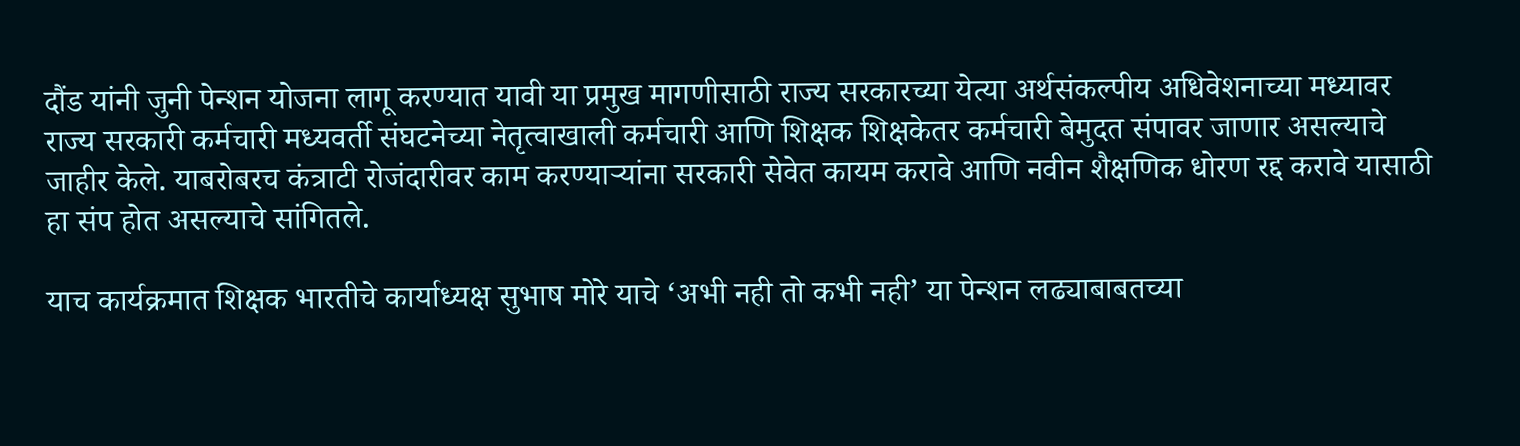दौंड यांनी जुनी पेन्शन योजना लागू करण्यात यावी या प्रमुख मागणीसाठी राज्य सरकारच्या येत्या अर्थसंकल्पीय अधिवेशनाच्या मध्यावर राज्य सरकारी कर्मचारी मध्यवर्ती संघटनेच्या नेतृत्वाखाली कर्मचारी आणि शिक्षक शिक्षकेतर कर्मचारी बेमुदत संपावर जाणार असल्याचे जाहीर केले. याबरोबरच कंत्राटी रोजंदारीवर काम करण्याऱ्यांना सरकारी सेवेत कायम करावे आणि नवीन शैक्षणिक धोरण रद्द करावे यासाठी हा संप होत असल्याचे सांगितले.

याच कार्यक्रमात शिक्षक भारतीचे कार्याध्यक्ष सुभाष मोरे याचे ‘अभी नही तो कभी नही’ या पेन्शन लढ्याबाबतच्या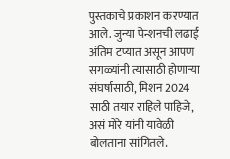पुस्तकाचे प्रकाशन करण्यात आले. जुन्या पेन्शनची लढाई अंतिम टप्यात असून आपण सगळ्यांनी त्यासाठी होणार्‍या संघर्षासाठी, मिशन 2024 साठी तयार राहिले पाहिजे, असं मोरे यांनी यावेळी बोलताना सांगितले.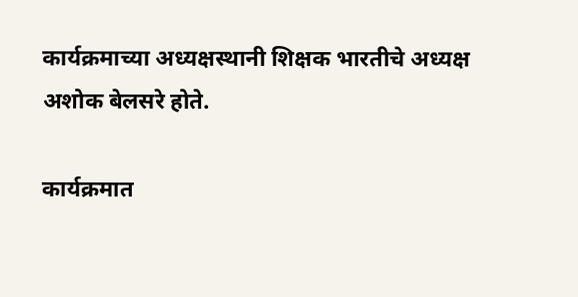कार्यक्रमाच्या अध्यक्षस्थानी शिक्षक भारतीचे अध्यक्ष अशोक बेलसरे होते.

कार्यक्रमात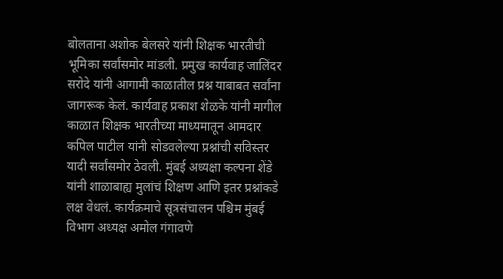बोलताना अशोक बेलसरे यांनी शिक्षक भारतीची भूमिका सर्वांसमोर मांडली. प्रमुख कार्यवाह जालिंदर सरोदे यांनी आगामी काळातील प्रश्न याबाबत सर्वांना जागरूक केलं. कार्यवाह प्रकाश शेळके यांनी मागील काळात शिक्षक भारतीच्या माध्यमातून आमदार कपिल पाटील यांनी सोडवलेल्या प्रश्नांची सविस्तर यादी सर्वांसमोर ठेवली. मुंबई अध्यक्षा कल्पना शेंडे यांनी शाळाबाह्य मुलांचं शिक्षण आणि इतर प्रश्नांकडे लक्ष वेधलं. कार्यक्रमाचे सूत्रसंचालन पश्चिम मुंबई विभाग अध्यक्ष अमोल गंगावणे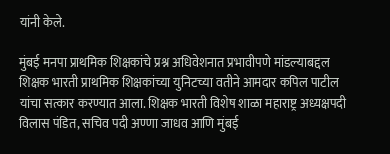यांनी केले.

मुंबई मनपा प्राथमिक शिक्षकांचे प्रश्न अधिवेशनात प्रभावीपणे मांडल्याबद्दल शिक्षक भारती प्राथमिक शिक्षकांच्या युनिटच्या वतीने आमदार कपिल पाटील यांचा सत्कार करण्यात आला. शिक्षक भारती विशेष शाळा महाराष्ट्र अध्यक्षपदी विलास पंडित, सचिव पदी अण्णा जाधव आणि मुंबई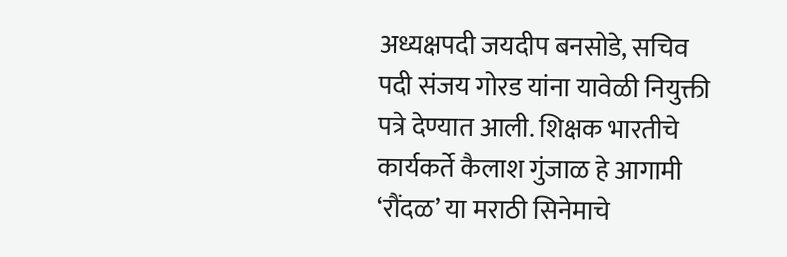अध्यक्षपदी जयदीप बनसोडे, सचिव पदी संजय गोरड यांना यावेळी नियुक्ती पत्रे देण्यात आली. शिक्षक भारतीचे कार्यकर्ते कैलाश गुंजाळ हे आगामी ‘रौंदळ’ या मराठी सिनेमाचे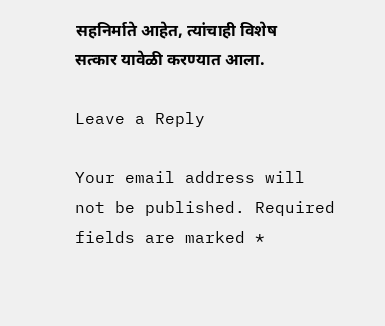सहनिर्माते आहेत, त्यांचाही विशेष सत्कार यावेळी करण्यात आला.

Leave a Reply

Your email address will not be published. Required fields are marked *